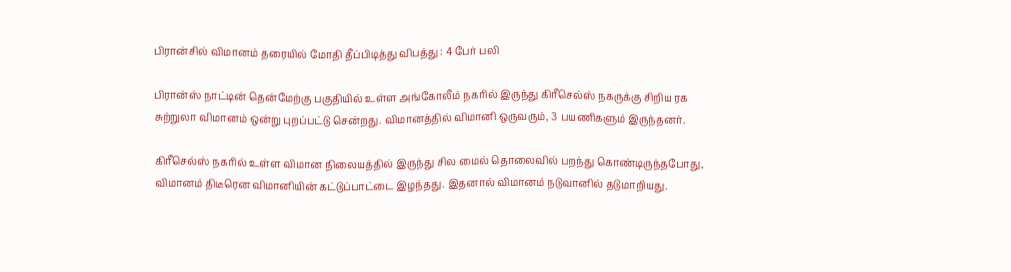பிரான்சில் விமானம் தரையில் மோதி தீப்பிடித்து விபத்து : 4 பேர் பலி

பிரான்ஸ் நாட்டின் தென்மேற்கு பகுதியில் உள்ள அங்கோலீம் நகரில் இருந்து கிரீசெல்ஸ் நகருக்கு சிறிய ரக சுற்றுலா விமானம் ஒன்று புறப்பட்டு சென்றது. விமானத்தில் விமானி ஒருவரும், 3 பயணிகளும் இருந்தனர்.

கிரீசெல்ஸ் நகரில் உள்ள விமான நிலையத்தில் இருந்து சில மைல் தொலைவில் பறந்து கொண்டிருந்தபோது, விமானம் திடீரென விமானியின் கட்டுப்பாட்டை இழந்தது. இதனால் விமானம் நடுவானில் தடுமாறியது.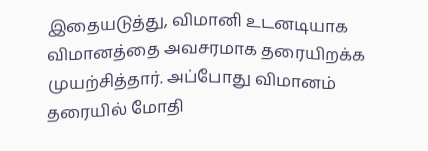இதையடுத்து, விமானி உடனடியாக விமானத்தை அவசரமாக தரையிறக்க முயற்சித்தார். அப்போது விமானம் தரையில் மோதி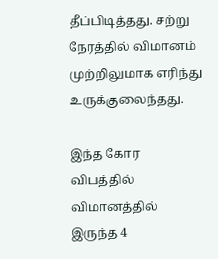தீப்பிடித்தது. சற்று நேரத்தில் விமானம் முற்றிலுமாக எரிந்து உருக்குலைந்தது.

இந்த கோர விபத்தில் விமானத்தில் இருந்த 4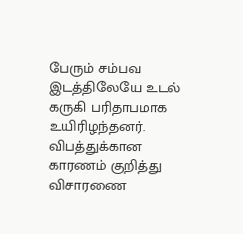பேரும் சம்பவ இடத்திலேயே உடல் கருகி பரிதாபமாக உயிரிழந்தனர். விபத்துக்கான காரணம் குறித்து விசாரணை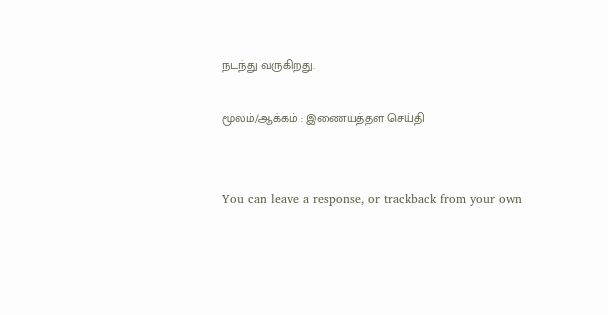நடந்து வருகிறது.

மூலம்/ஆக்கம் : இணையத்தள செய்தி


You can leave a response, or trackback from your own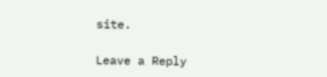site.

Leave a Reply